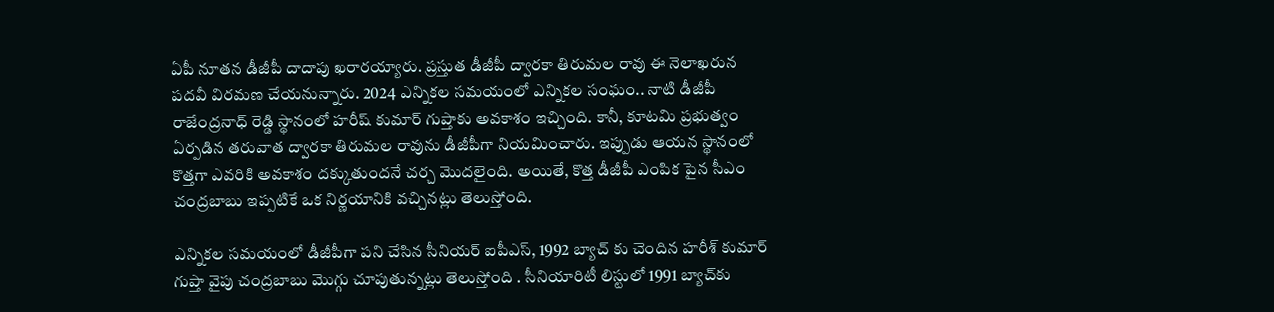ఏపీ నూతన డీజీపీ దాదాపు ఖరారయ్యారు. ప్రస్తుత డీజీపీ ద్వారకా తిరుమల రావు ఈ నెలాఖరున పదవీ విరమణ చేయనున్నారు. 2024 ఎన్నికల సమయంలో ఎన్నికల సంఘం.. నాటి డీజీపీ రాజేంద్రనాధ్ రెడ్డి స్థానంలో హరీష్ కుమార్ గుప్తాకు అవకాశం ఇచ్చింది. కానీ, కూటమి ప్రభుత్వం ఏర్పడిన తరువాత ద్వారకా తిరుమల రావును డీజీపీగా నియమించారు. ఇప్పుడు ఆయన స్థానంలో కొత్తగా ఎవరికి అవకాశం దక్కుతుందనే చర్చ మొదలైంది. అయితే, కొత్త డీజీపీ ఎంపిక పైన సీఎం చంద్రబాబు ఇప్పటికే ఒక నిర్ణయానికి వచ్చినట్లు తెలుస్తోంది.

ఎన్నికల సమయంలో డీజీపీగా పని చేసిన సీనియర్ ఐపీఎస్, 1992 బ్యాచ్ కు చెందిన హరీశ్ కుమార్ గుప్తా వైపు చంద్రబాబు మొగ్గు చూపుతున్నట్లు తెలుస్తోంది . సీనియారిటీ లిస్టులో 1991 బ్యాచ్‌కు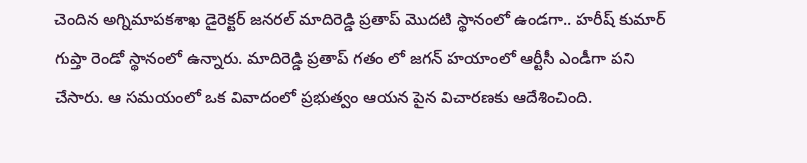చెందిన అగ్నిమాపకశాఖ డైరెక్టర్‌ జనరల్‌ మాదిరెడ్డి ప్రతాప్‌ మొదటి స్థానంలో ఉండగా.. హరీష్‌ కుమార్ గుప్తా రెండో స్థానంలో ఉన్నారు. మాదిరెడ్డి ప్రతాప్ గతం లో జగన్ హయాంలో ఆర్టీసీ ఎండీగా పని చేసారు. ఆ సమయంలో ఒక వివాదంలో ప్రభుత్వం ఆయన పైన విచారణకు ఆదేశించింది.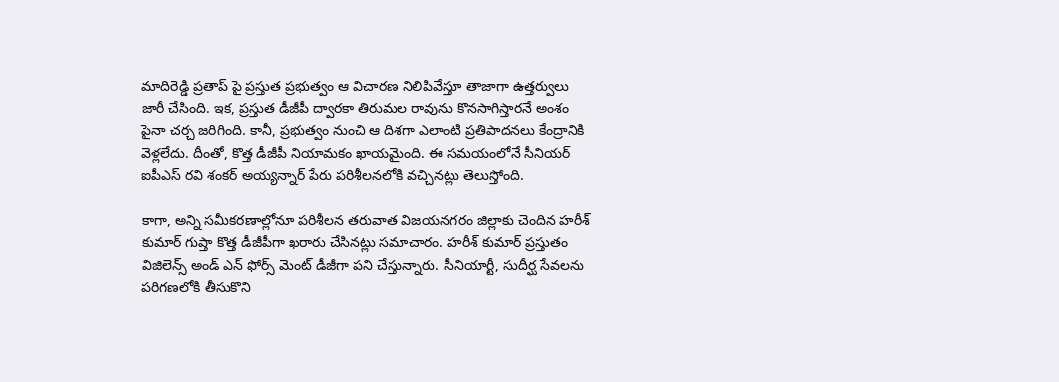మాదిరెడ్డి ప్రతాప్ పై ప్రస్తుత ప్రభుత్వం ఆ విచారణ నిలిపివేస్తూ తాజాగా ఉత్తర్వులు జారీ చేసింది. ఇక, ప్రస్తుత డీజీపీ ద్వారకా తిరుమల రావును కొనసాగిస్తారనే అంశం పైనా చర్చ జరిగింది. కానీ, ప్రభుత్వం నుంచి ఆ దిశగా ఎలాంటి ప్రతిపాదనలు కేంద్రానికి వెళ్లలేదు. దీంతో, కొత్త డీజీపీ నియామకం ఖాయమైంది. ఈ సమయంలోనే సీనియర్ ఐపీఎస్ రవి శంకర్ అయ్యన్నార్ పేరు పరిశీలనలోకి వచ్చినట్లు తెలుస్తోంది.

కాగా, అన్ని సమీకరణాల్లోనూ పరిశీలన తరువాత విజయనగరం జిల్లాకు చెందిన హరీశ్ కుమార్ గుప్తా కొత్త డీజీపీగా ఖరారు చేసినట్లు సమాచారం. హరీశ్ కుమార్ ప్రస్తుతం విజిలెన్స్ అండ్ ఎన్ ఫోర్స్ మెంట్ డీజీగా పని చేస్తున్నారు. సీనియార్టీ, సుదీర్ఘ సేవలను పరిగణలోకి తీసుకొని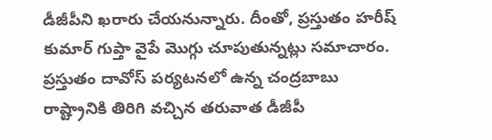డీజీపీని ఖరారు చేయనున్నారు. దీంతో, ప్రస్తుతం హరీష్ కుమార్ గుప్తా వైపే మొగ్గు చూపుతున్నట్లు సమాచారం. ప్రస్తుతం దావోస్ పర్యటనలో ఉన్న చంద్రబాబు రాష్ట్రానికి తిరిగి వచ్చిన తరువాత డీజీపీ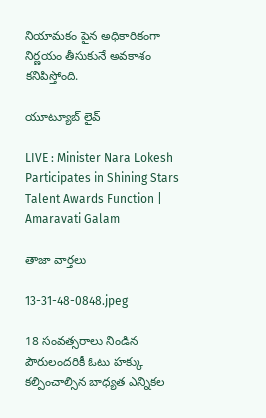నియామకం పైన అధికారికంగా నిర్ణయం తీసుకునే అవకాశం కనిపిస్తోంది.

యూట్యూబ్ లైవ్

LIVE : Minister Nara Lokesh Participates in Shining Stars Talent Awards Function | Amaravati Galam

తాజా వార్తలు

13-31-48-0848.jpeg

18 సంవత్సరాలు నిండిన పౌరులందరికీ ఓటు హక్కు కల్పించాల్సిన బాధ్యత ఎన్నికల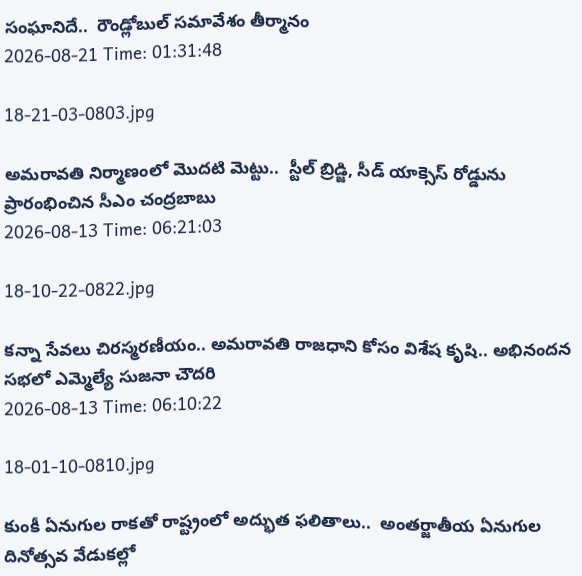సంఘానిదే..  రౌండ్లోబుల్ సమావేశం తీర్మానం
2026-08-21 Time: 01:31:48

18-21-03-0803.jpg

అమరావతి నిర్మాణంలో మొదటి మెట్టు..  స్టీల్ బ్రిడ్జి, సీడ్ యాక్సెస్ రోడ్డును ప్రారంభించిన సీఎం చంద్రబాబు
2026-08-13 Time: 06:21:03

18-10-22-0822.jpg

కన్నా సేవలు చిరస్మరణీయం.. అమరావతి రాజధాని కోసం విశేష కృషి.. అభినందన సభలో ఎమ్మెల్యే సుజనా చౌదరి
2026-08-13 Time: 06:10:22

18-01-10-0810.jpg

కుంకీ ఏనుగుల రాకతో రాష్ట్రంలో అద్భుత ఫలితాలు..  అంతర్జాతీయ ఏనుగుల దినోత్సవ వేడుకల్లో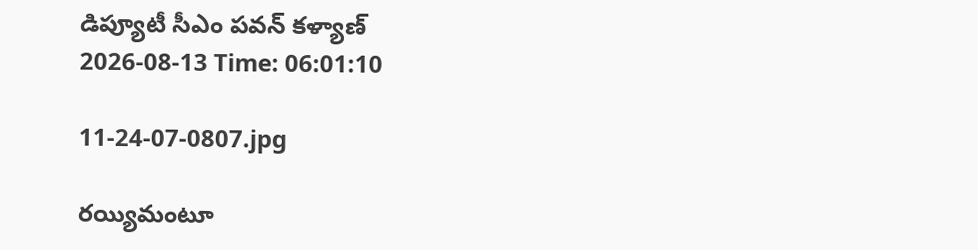డిప్యూటీ సీఎం పవన్ కళ్యాణ్
2026-08-13 Time: 06:01:10

11-24-07-0807.jpg

రయ్యిమంటూ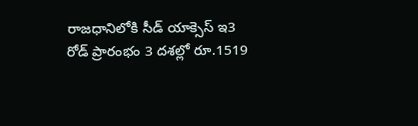రాజధానిలోకి సీడ్‌ యాక్సెస్‌ ఇ3 రోడ్‌ ప్రారంభం 3 దశల్లో రూ.1519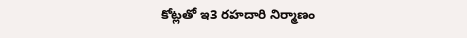కోట్లతో ఇ3 రహదారి నిర్మాణం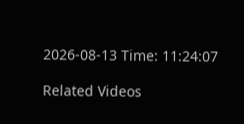2026-08-13 Time: 11:24:07

Related Videos